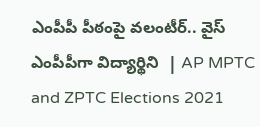ఎంపీపీ పీఠంపై వలంటీర్‌.. వైస్‌ ఎంపీపీగా విద్యార్థిని  | AP MPTC and ZPTC Elections 2021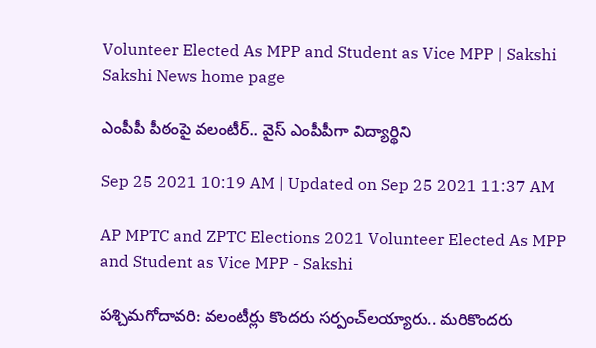Volunteer Elected As MPP and Student as Vice MPP | Sakshi
Sakshi News home page

ఎంపీపీ పీఠంపై వలంటీర్‌.. వైస్‌ ఎంపీపీగా విద్యార్థిని

Sep 25 2021 10:19 AM | Updated on Sep 25 2021 11:37 AM

AP MPTC and ZPTC Elections 2021 Volunteer Elected As MPP and Student as Vice MPP - Sakshi

పశ్చిమగోదావరి: వలంటీర్లు కొందరు సర్పంచ్‌లయ్యారు.. మరికొందరు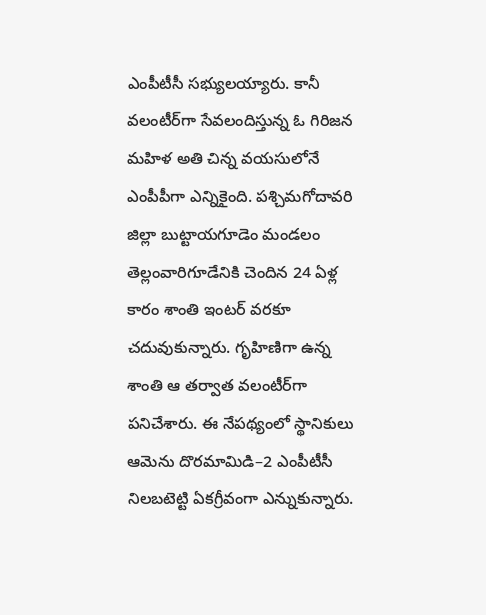ఎంపీటీసీ సభ్యులయ్యారు. కానీ వలంటీర్‌గా సేవలందిస్తున్న ఓ గిరిజన మహిళ అతి చిన్న వయసులోనే ఎంపీపీగా ఎన్నికైంది. పశ్చిమగోదావరి జిల్లా బుట్టాయగూడెం మండలం తెల్లంవారిగూడేనికి చెందిన 24 ఏళ్ల కారం శాంతి ఇంటర్‌ వరకూ చదువుకున్నారు. గృహిణిగా ఉన్న శాంతి ఆ తర్వాత వలంటీర్‌గా పనిచేశారు. ఈ నేపథ్యంలో స్థానికులు ఆమెను దొరమామిడి–2 ఎంపీటీసీ నిలబటెట్టి ఏకగ్రీవంగా ఎన్నుకున్నారు.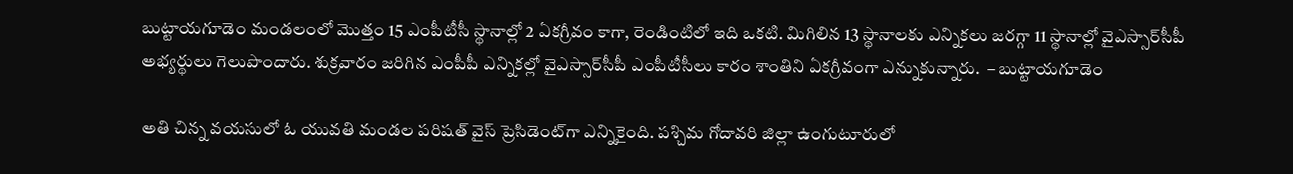బుట్టాయగూడెం మండలంలో మొత్తం 15 ఎంపీటీసీ స్థానాల్లో 2 ఏకగ్రీవం కాగా, రెండింటిలో ఇది ఒకటి. మిగిలిన 13 స్థానాలకు ఎన్నికలు జరగ్గా 11 స్థానాల్లో వైఎస్సార్‌సీపీ అభ్యర్థులు గెలుపొందారు. శుక్రవారం జరిగిన ఎంపీపీ ఎన్నికల్లో వైఎస్సార్‌సీపీ ఎంపీటీసీలు కారం శాంతిని ఏకగ్రీవంగా ఎన్నుకున్నారు.  – బుట్టాయగూడెం

అతి చిన్న వయసులో ఓ యువతి మండల పరిషత్‌ వైస్‌ ప్రెసిడెంట్‌గా ఎన్నికైంది. పశ్చిమ గోదావరి జిల్లా ఉంగుటూరులో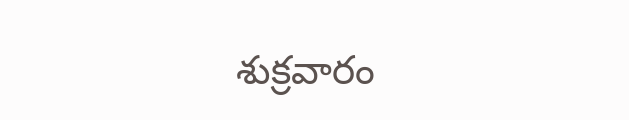శుక్రవారం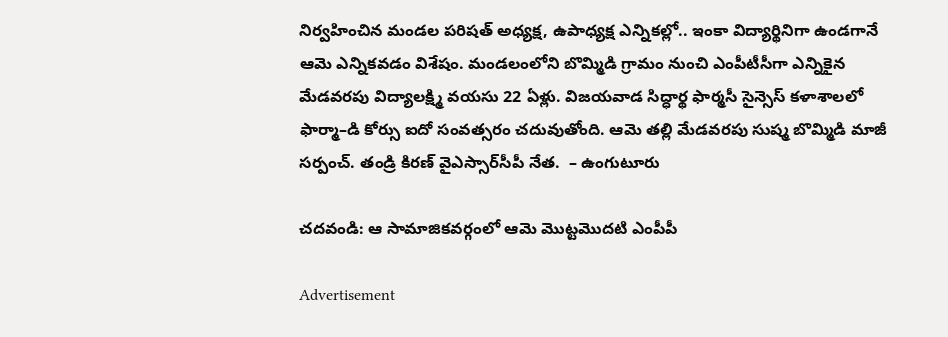నిర్వహించిన మండల పరిషత్‌ అధ్యక్ష, ఉపాధ్యక్ష ఎన్నికల్లో.. ఇంకా విద్యార్థినిగా ఉండగానే ఆమె ఎన్నికవడం విశేషం. మండలంలోని బొమ్మిడి గ్రామం నుంచి ఎంపీటీసీగా ఎన్నికైన మేడవరపు విద్యాలక్ష్మి వయసు 22 ఏళ్లు. విజయవాడ సిద్ధార్థ ఫార్మసీ సైన్సెస్‌ కళాశాలలో ఫార్మా–డి కోర్సు ఐదో సంవత్సరం చదువుతోంది. ఆమె తల్లి మేడవరపు సుష్మ బొమ్మిడి మాజీ సర్పంచ్‌. తండ్రి కిరణ్‌ వైఎస్సార్‌సీపీ నేత.  – ఉంగుటూరు

చదవండి: ఆ సామాజికవర్గంలో ఆమె మొట్టమొదటి ఎంపీపీ

Advertisement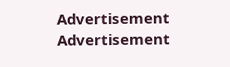Advertisement
Advertisement